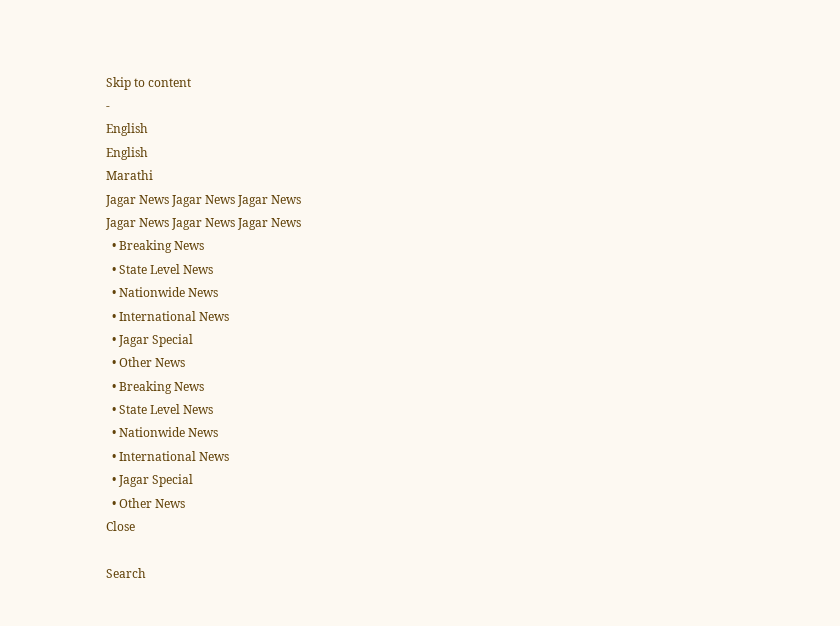Skip to content
-
English
English
Marathi
Jagar News Jagar News Jagar News
Jagar News Jagar News Jagar News
  • Breaking News
  • State Level News
  • Nationwide News
  • International News
  • Jagar Special
  • Other News
  • Breaking News
  • State Level News
  • Nationwide News
  • International News
  • Jagar Special
  • Other News
Close

Search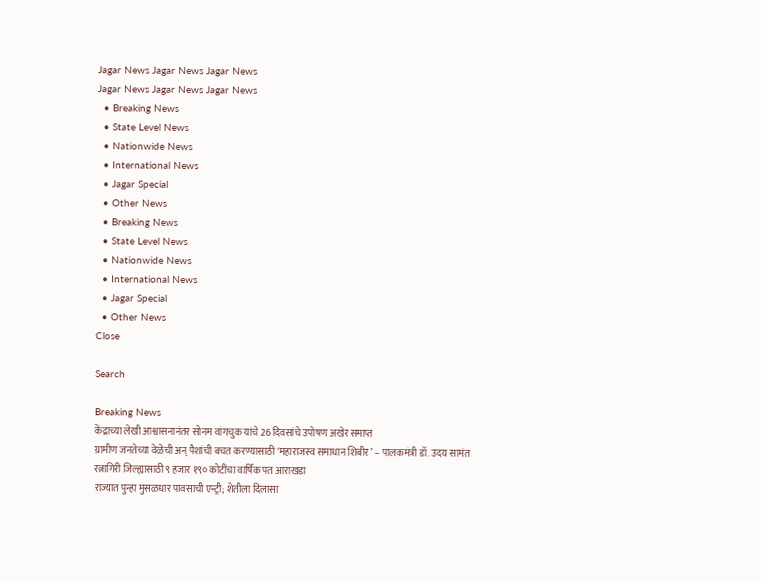Jagar News Jagar News Jagar News
Jagar News Jagar News Jagar News
  • Breaking News
  • State Level News
  • Nationwide News
  • International News
  • Jagar Special
  • Other News
  • Breaking News
  • State Level News
  • Nationwide News
  • International News
  • Jagar Special
  • Other News
Close

Search

Breaking News
केंद्राच्या लेखी आश्वासनानंतर सोनम वांगचुक यांचे 26 दिवसांचे उपोषण अखेर समाप्त
ग्रामीण जनतेच्या वेळेची अन् पैशांची बचत करण्यासाठी ‘महाराजस्व समाधान शिबीर’ – पालकमंत्री डॉ. उदय सामंत
रत्नागिरी जिल्ह्यासाठी ९ हजार १९० कोटींचा वार्षिक पत आराखडा
राज्यात पुन्हा मुसळधार पावसाची एन्ट्री; शेतीला दिलासा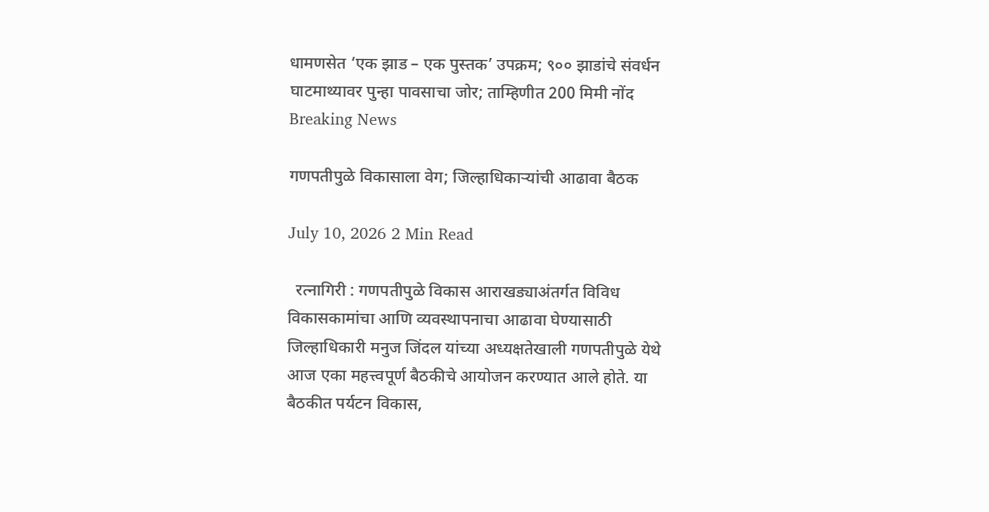धामणसेत ‘एक झाड – एक पुस्तक’ उपक्रम; ९०० झाडांचे संवर्धन
घाटमाथ्यावर पुन्हा पावसाचा जोर; ताम्हिणीत 200 मिमी नोंद
Breaking News

गणपतीपुळे विकासाला वेग; जिल्हाधिकाऱ्यांची आढावा बैठक

July 10, 2026 2 Min Read

  रत्नागिरी : गणपतीपुळे विकास आराखड्याअंतर्गत विविध विकासकामांचा आणि व्यवस्थापनाचा आढावा घेण्यासाठी जिल्हाधिकारी मनुज जिंदल यांच्या अध्यक्षतेखाली गणपतीपुळे येथे आज एका महत्त्वपूर्ण बैठकीचे आयोजन करण्यात आले होते. या बैठकीत पर्यटन विकास,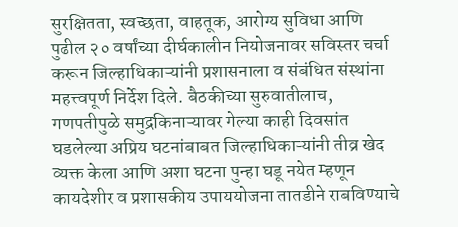सुरक्षितता, स्वच्छता, वाहतूक, आरोग्य सुविधा आणि पुढील २० वर्षांच्या दीर्घकालीन नियोजनावर सविस्तर चर्चा करून जिल्हाधिकाऱ्यांनी प्रशासनाला व संबंधित संस्थांना महत्त्वपूर्ण निर्देश दिले. बैठकीच्या सुरुवातीलाच, गणपतीपुळे समुद्रकिनाऱ्यावर गेल्या काही दिवसांत घडलेल्या अप्रिय घटनांबाबत जिल्हाधिकाऱ्यांनी तीव्र खेद व्यक्त केला आणि अशा घटना पुन्हा घडू नयेत म्हणून कायदेशीर व प्रशासकीय उपाययोजना तातडीने राबविण्याचे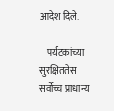आदेश दिले.

    पर्यटकांच्या सुरक्षिततेस सर्वोच्च प्राधान्य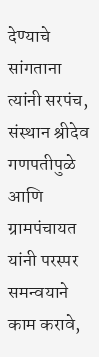देण्याचे सांगताना त्यांनी सरपंच, संस्थान श्रीदेव गणपतीपुळे आणि ग्रामपंचायत यांनी परस्पर समन्वयाने काम करावे,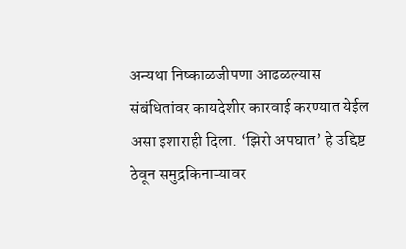अन्यथा निष्काळजीपणा आढळल्यास संबंधितांवर कायदेशीर कारवाई करण्यात येईल असा इशाराही दिला. ‘झिरो अपघात’ हे उद्दिष्ट ठेवून समुद्रकिनाऱ्यावर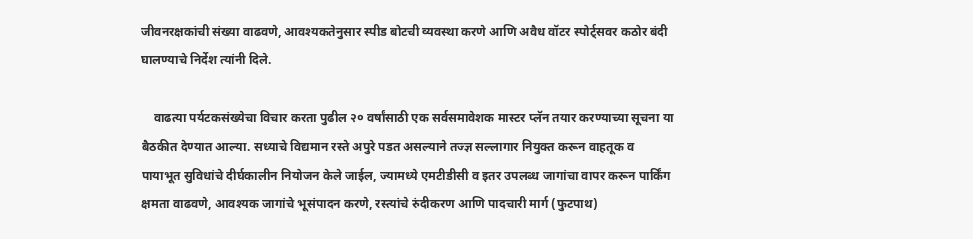जीवनरक्षकांची संख्या वाढवणे, आवश्यकतेनुसार स्पीड बोटची व्यवस्था करणे आणि अवैध वॉटर स्पोर्ट्सवर कठोर बंदी घालण्याचे निर्देश त्यांनी दिले.

    वाढत्या पर्यटकसंख्येचा विचार करता पुढील २० वर्षांसाठी एक सर्वसमावेशक मास्टर प्लॅन तयार करण्याच्या सूचना या बैठकीत देण्यात आल्या. सध्याचे विद्यमान रस्ते अपुरे पडत असल्याने तज्ज्ञ सल्लागार नियुक्त करून वाहतूक व पायाभूत सुविधांचे दीर्घकालीन नियोजन केले जाईल, ज्यामध्ये एमटीडीसी व इतर उपलब्ध जागांचा वापर करून पार्किंग क्षमता वाढवणे, आवश्यक जागांचे भूसंपादन करणे, रस्त्यांचे रुंदीकरण आणि पादचारी मार्ग (फुटपाथ)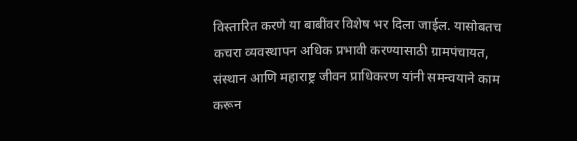विस्तारित करणे या बाबींवर विशेष भर दिला जाईल. यासोबतच कचरा व्यवस्थापन अधिक प्रभावी करण्यासाठी ग्रामपंचायत, संस्थान आणि महाराष्ट्र जीवन प्राधिकरण यांनी समन्वयाने काम करून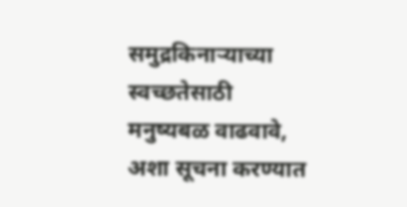समुद्रकिनाऱ्याच्या स्वच्छतेसाठी मनुष्यबळ वाढवावे, अशा सूचना करण्यात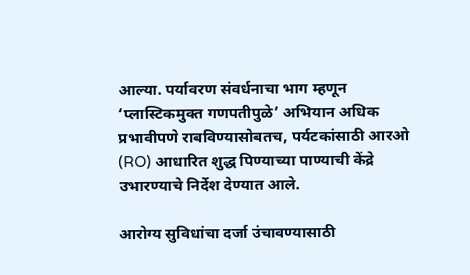आल्या. पर्यावरण संवर्धनाचा भाग म्हणून ‘प्लास्टिकमुक्त गणपतीपुळे’ अभियान अधिक प्रभावीपणे राबविण्यासोबतच, पर्यटकांसाठी आरओ (RO) आधारित शुद्ध पिण्याच्या पाण्याची केंद्रे उभारण्याचे निर्देश देण्यात आले.

आरोग्य सुविधांचा दर्जा उंचावण्यासाठी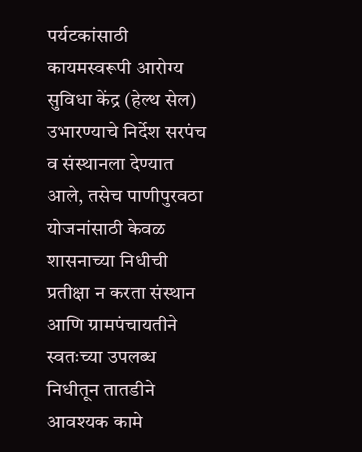पर्यटकांसाठी कायमस्वरूपी आरोग्य सुविधा केंद्र (हेल्थ सेल) उभारण्याचे निर्देश सरपंच व संस्थानला देण्यात आले, तसेच पाणीपुरवठा योजनांसाठी केवळ शासनाच्या निधीची प्रतीक्षा न करता संस्थान आणि ग्रामपंचायतीने स्वतःच्या उपलब्ध निधीतून तातडीने आवश्यक कामे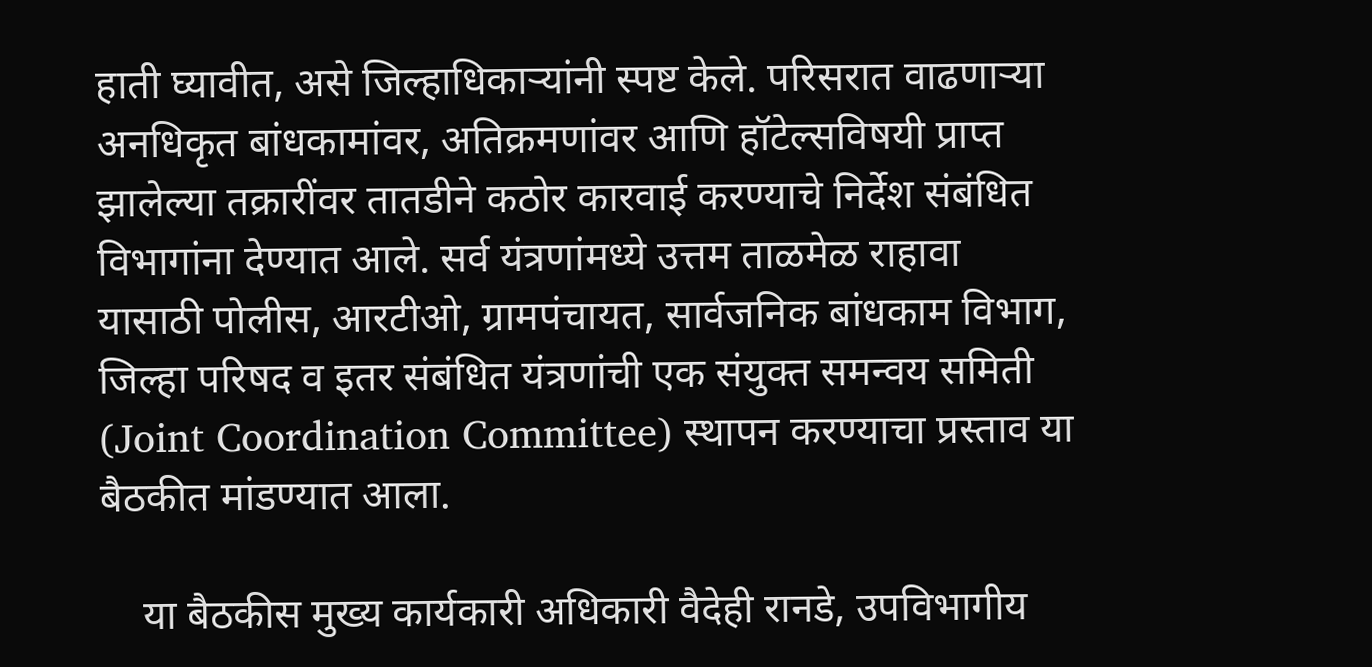हाती घ्यावीत, असे जिल्हाधिकाऱ्यांनी स्पष्ट केले. परिसरात वाढणाऱ्या अनधिकृत बांधकामांवर, अतिक्रमणांवर आणि हॉटेल्सविषयी प्राप्त झालेल्या तक्रारींवर तातडीने कठोर कारवाई करण्याचे निर्देश संबंधित विभागांना देण्यात आले. सर्व यंत्रणांमध्ये उत्तम ताळमेळ राहावा यासाठी पोलीस, आरटीओ, ग्रामपंचायत, सार्वजनिक बांधकाम विभाग, जिल्हा परिषद व इतर संबंधित यंत्रणांची एक संयुक्त समन्वय समिती (Joint Coordination Committee) स्थापन करण्याचा प्रस्ताव या बैठकीत मांडण्यात आला.

    या बैठकीस मुख्य कार्यकारी अधिकारी वैदेही रानडे, उपविभागीय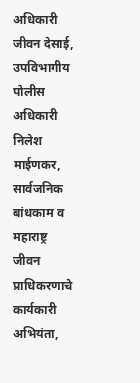अधिकारी जीवन देसाई, उपविभागीय पोलीस अधिकारी निलेश माईणकर, सार्वजनिक बांधकाम व महाराष्ट्र जीवन प्राधिकरणाचे कार्यकारी अभियंता,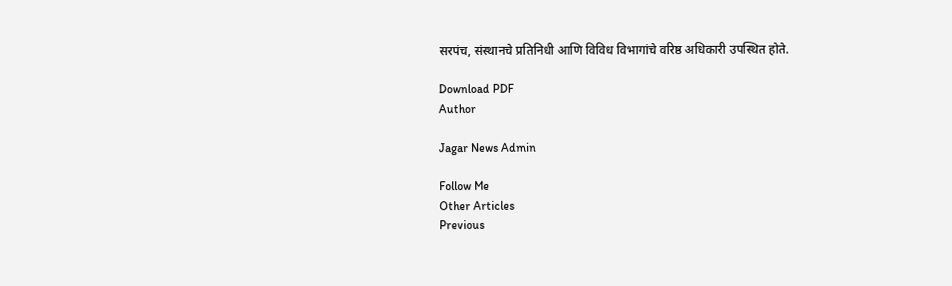सरपंच, संस्थानचे प्रतिनिधी आणि विविध विभागांचे वरिष्ठ अधिकारी उपस्थित होते.

Download PDF
Author

Jagar News Admin

Follow Me
Other Articles
Previous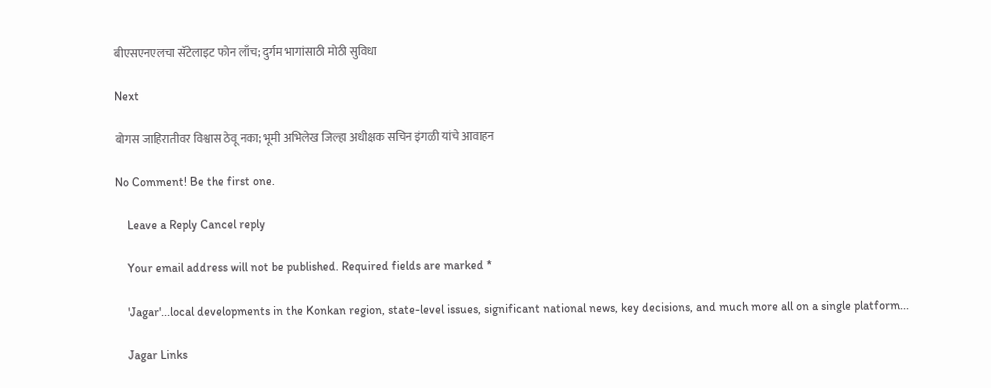बीएसएनएलचा सॅटेलाइट फोन लाँच; दुर्गम भागांसाठी मोठी सुविधा

Next

बोगस जाहिरातीवर विश्वास ठेवू नका; भूमी अभिलेख जिल्हा अधीक्षक सचिन इंगळी यांचे आवाहन

No Comment! Be the first one.

    Leave a Reply Cancel reply

    Your email address will not be published. Required fields are marked *

    'Jagar'...local developments in the Konkan region, state-level issues, significant national news, key decisions, and much more all on a single platform...

    Jagar Links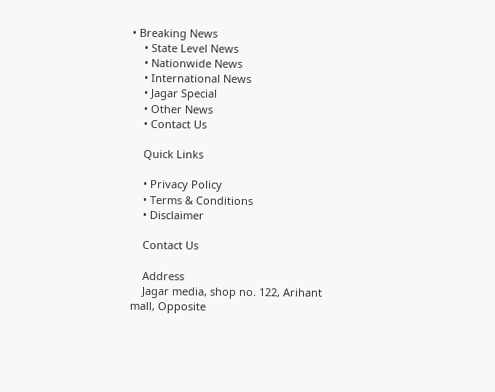• Breaking News
    • State Level News
    • Nationwide News
    • International News
    • Jagar Special
    • Other News
    • Contact Us

    Quick Links

    • Privacy Policy
    • Terms & Conditions
    • Disclaimer

    Contact Us

    Address
    Jagar media, shop no. 122, Arihant mall, Opposite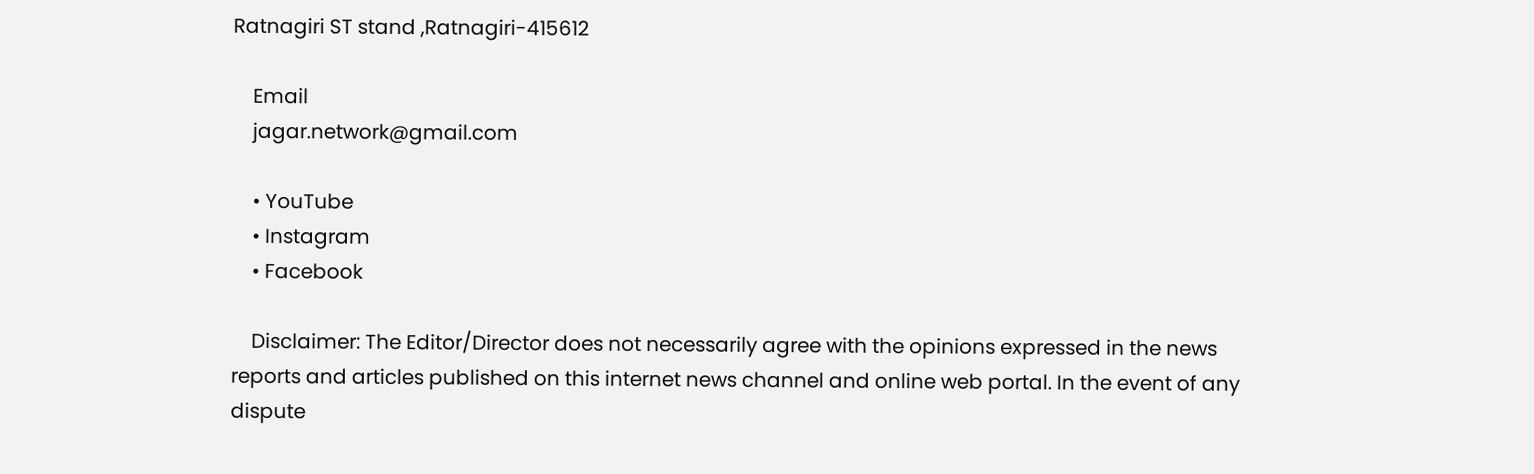Ratnagiri ST stand ,Ratnagiri-415612

    Email
    jagar.network@gmail.com

    • YouTube
    • Instagram
    • Facebook

    Disclaimer: The Editor/Director does not necessarily agree with the opinions expressed in the news reports and articles published on this internet news channel and online web portal. In the event of any dispute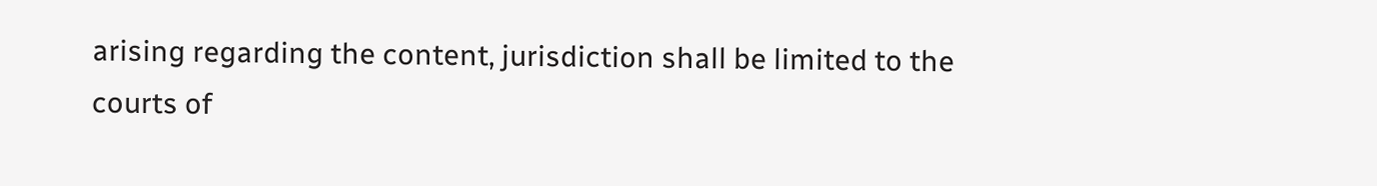arising regarding the content, jurisdiction shall be limited to the courts of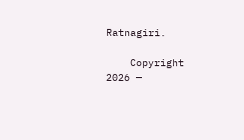Ratnagiri.

    Copyright 2026 —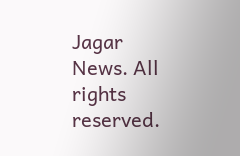Jagar News. All rights reserved.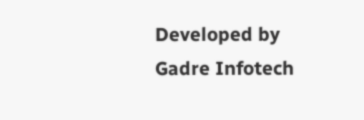Developed by Gadre Infotech